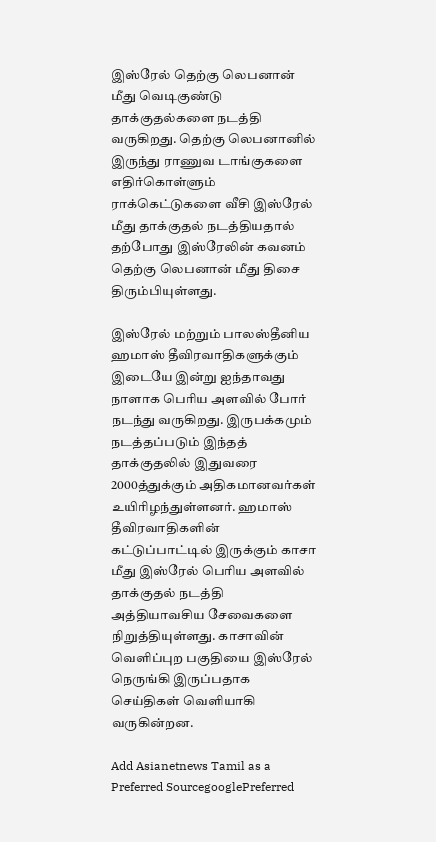இஸ்ரேல் தெற்கு லெபனான் மீது வெடிகுண்டு தாக்குதல்களை நடத்தி வருகிறது. தெற்கு லெபனானில் இருந்து ராணுவ டாங்குகளை எதிர்கொள்ளும் ராக்கெட்டுகளை வீசி இஸ்ரேல் மீது தாக்குதல் நடத்தியதால் தற்போது இஸ்ரேலின் கவனம் தெற்கு லெபனான் மீது திசை திரும்பியுள்ளது.

இஸ்ரேல் மற்றும் பாலஸ்தீனிய ஹமாஸ் தீவிரவாதிகளுக்கும் இடையே இன்று ஐந்தாவது நாளாக பெரிய அளவில் போர் நடந்து வருகிறது. இருபக்கமும் நடத்தப்படும் இந்தத் தாக்குதலில் இதுவரை 2000த்துக்கும் அதிகமானவர்கள் உயிரிழந்துள்ளனர். ஹமாஸ் தீவிரவாதிகளின் கட்டுப்பாட்டில் இருக்கும் காசா மீது இஸ்ரேல் பெரிய அளவில் தாக்குதல் நடத்தி அத்தியாவசிய சேவைகளை நிறுத்தியுள்ளது. காசாவின் வெளிப்புற பகுதியை இஸ்ரேல் நெருங்கி இருப்பதாக செய்திகள் வெளியாகி வருகின்றன.

Add Asianetnews Tamil as a Preferred SourcegooglePreferred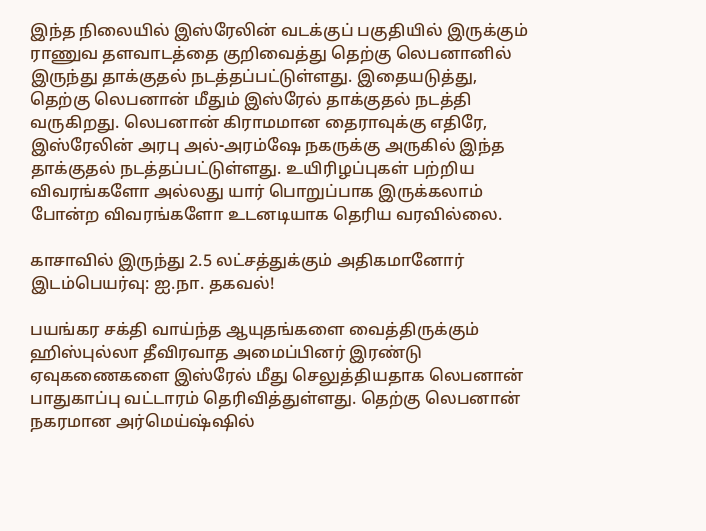இந்த நிலையில் இஸ்ரேலின் வடக்குப் பகுதியில் இருக்கும் ராணுவ தளவாடத்தை குறிவைத்து தெற்கு லெபனானில் இருந்து தாக்குதல் நடத்தப்பட்டுள்ளது. இதையடுத்து, தெற்கு லெபனான் மீதும் இஸ்ரேல் தாக்குதல் நடத்தி வருகிறது. லெபனான் கிராமமான தைராவுக்கு எதிரே, இஸ்ரேலின் அரபு அல்-அரம்ஷே நகருக்கு அருகில் இந்த தாக்குதல் நடத்தப்பட்டுள்ளது. உயிரிழப்புகள் பற்றிய விவரங்களோ அல்லது யார் பொறுப்பாக இருக்கலாம் போன்ற விவரங்களோ உடனடியாக தெரிய வரவில்லை.

காசாவில் இருந்து 2.5 லட்சத்துக்கும் அதிகமானோர் இடம்பெயர்வு: ஐ.நா. தகவல்!

பயங்கர சக்தி வாய்ந்த ஆயுதங்களை வைத்திருக்கும் ஹிஸ்புல்லா தீவிரவாத அமைப்பினர் இரண்டு ஏவுகணைகளை இஸ்ரேல் மீது செலுத்தியதாக லெபனான் பாதுகாப்பு வட்டாரம் தெரிவித்துள்ளது. தெற்கு லெபனான் நகரமான அர்மெய்ஷ்ஷில்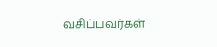வசிப்பவர்கள்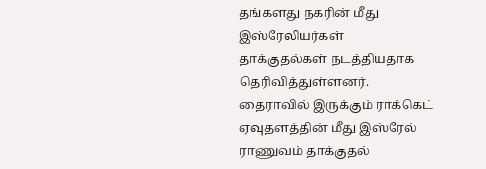தங்களது நகரின் மீது இஸ்ரேலியர்கள் தாக்குதல்கள் நடத்தியதாக தெரிவித்துள்ளனர். தைராவில் இருக்கும் ராக்கெட் ஏவுதளத்தின் மீது இஸ்ரேல் ராணுவம் தாக்குதல்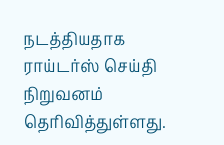நடத்தியதாக ராய்டர்ஸ் செய்தி நிறுவனம் தெரிவித்துள்ளது.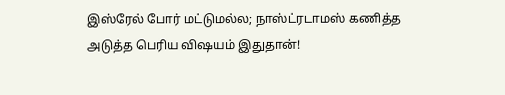இஸ்ரேல் போர் மட்டுமல்ல; நாஸ்ட்ரடாமஸ் கணித்த அடுத்த பெரிய விஷயம் இதுதான்!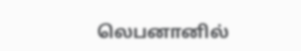லெபனானில்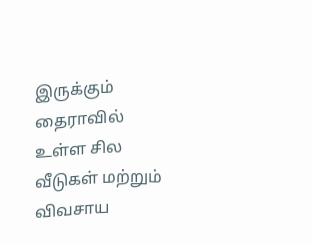இருக்கும் தைராவில் உள்ள சில வீடுகள் மற்றும் விவசாய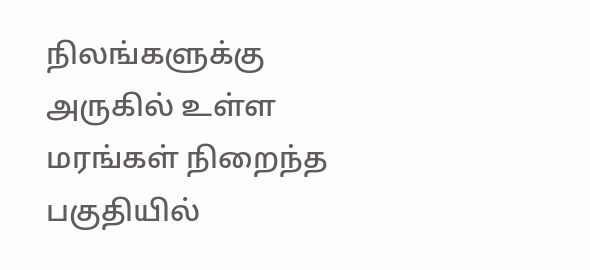நிலங்களுக்கு அருகில் உள்ள மரங்கள் நிறைந்த பகுதியில்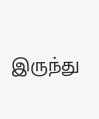இருந்து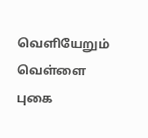வெளியேறும் வெள்ளை புகை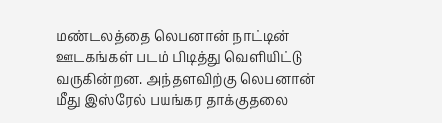மண்டலத்தை லெபனான் நாட்டின் ஊடகங்கள் படம் பிடித்து வெளியிட்டு வருகின்றன. அந்தளவிற்கு லெபனான் மீது இஸ்ரேல் பயங்கர தாக்குதலை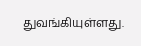துவங்கியுள்ளது.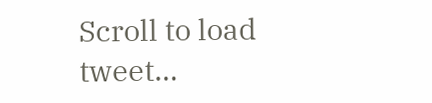Scroll to load tweet…